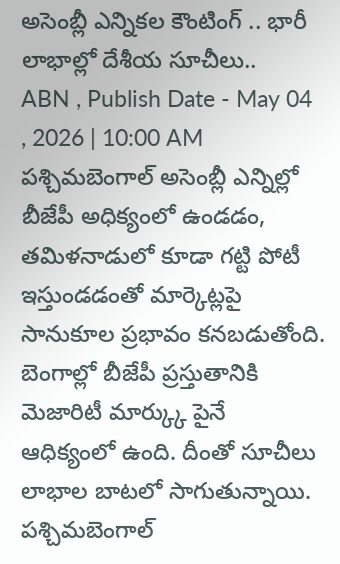అసెంబ్లీ ఎన్నికల కౌంటింగ్ .. భారీ లాభాల్లో దేశీయ సూచీలు..
ABN , Publish Date - May 04 , 2026 | 10:00 AM
పశ్చిమబెంగాల్ అసెంబ్లీ ఎన్నిల్లో బీజేపీ అధిక్యంలో ఉండడం, తమిళనాడులో కూడా గట్టి పోటీ ఇస్తుండడంతో మార్కెట్లపై సానుకూల ప్రభావం కనబడుతోంది. బెంగాల్లో బీజేపీ ప్రస్తుతానికి మెజారిటీ మార్క్కు పైనే ఆధిక్యంలో ఉంది. దీంతో సూచీలు లాభాల బాటలో సాగుతున్నాయి.
పశ్చిమబెంగాల్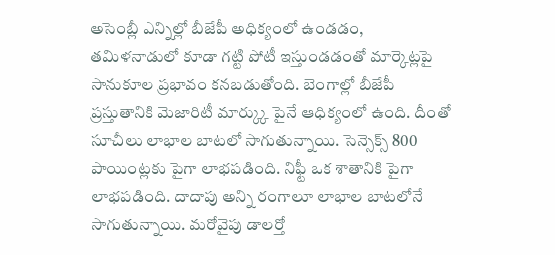అసెంబ్లీ ఎన్నిల్లో బీజేపీ అధిక్యంలో ఉండడం, తమిళనాడులో కూడా గట్టి పోటీ ఇస్తుండడంతో మార్కెట్లపై సానుకూల ప్రభావం కనబడుతోంది. బెంగాల్లో బీజేపీ ప్రస్తుతానికి మెజారిటీ మార్క్కు పైనే ఆధిక్యంలో ఉంది. దీంతో సూచీలు లాభాల బాటలో సాగుతున్నాయి. సెన్సెక్స్ 800 పాయింట్లకు పైగా లాభపడింది. నిఫ్టీ ఒక శాతానికి పైగా లాభపడింది. దాదాపు అన్ని రంగాలూ లాభాల బాటలోనే సాగుతున్నాయి. మరోవైపు డాలర్తో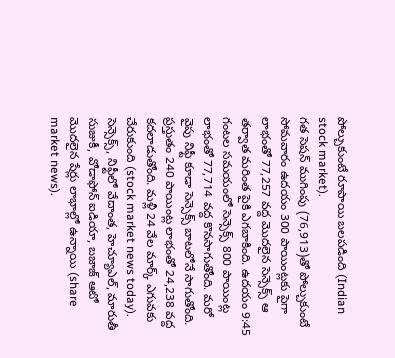పోల్చుకుంటే రూపాయి బలపడింది (Indian stock market).
గత సెషన్ ముగింపు (76,913)తో పోల్చుకుంటే సోమవారం ఉదయం 300 పాయింట్లకు పైగా లాభంతో 77,257 వద్ద మొదలైన సెన్సెక్స్ ఆ తర్వాత మరింత పైకి ఎగబాకింది. ఉదయం 9:45 గంటల సమయంలో సెన్సెక్స్ 800 పాయింట్ల లాభంతో 77,714 వద్ద కొనసాగుతోంది. మరో వైపు నిఫ్టీ కూడా సెన్సెక్స్ బాటలోనే సాగుతోంది. ప్రస్తుతం 240 పాయింట్ల లాభంతో 24,238 వద్ద కదలాడుతోంది. మళ్లీ 24 వేల మార్క్ ఎగువకు చేరుకుంది (stock market news today).
సెన్సెక్స్, నిఫ్టీలో వేదాంత, హెచ్యూఎల్, మారుతీ సుజుకీ, వోడాఫోన్ ఐడియా, బజాజ్ ఆటో మొదలైన షేర్లు లాభాల్లో ఉన్నాయి (share market news).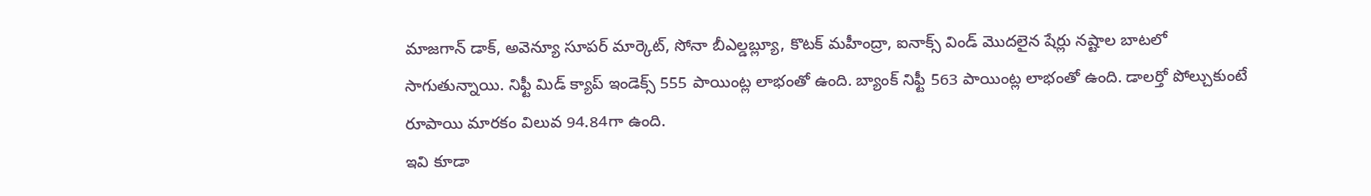మాజగాన్ డాక్, అవెన్యూ సూపర్ మార్కెట్, సోనా బీఎల్డబ్ల్యూ, కొటక్ మహీంద్రా, ఐనాక్స్ విండ్ మొదలైన షేర్లు నష్టాల బాటలో సాగుతున్నాయి. నిఫ్టీ మిడ్ క్యాప్ ఇండెక్స్ 555 పాయింట్ల లాభంతో ఉంది. బ్యాంక్ నిఫ్టీ 563 పాయింట్ల లాభంతో ఉంది. డాలర్తో పోల్చుకుంటే రూపాయి మారకం విలువ 94.84గా ఉంది.
ఇవి కూడా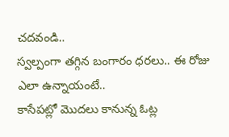చదవండి..
స్వల్పంగా తగ్గిన బంగారం ధరలు.. ఈ రోజు ఎలా ఉన్నాయంటే..
కాసేపట్లో మొదలు కానున్న ఓట్ల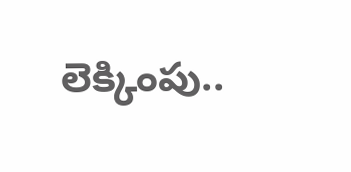లెక్కింపు..